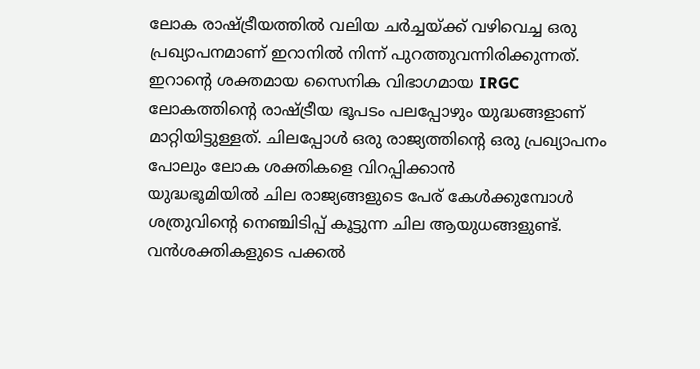ലോക രാഷ്ട്രീയത്തിൽ വലിയ ചർച്ചയ്ക്ക് വഴിവെച്ച ഒരു പ്രഖ്യാപനമാണ് ഇറാനിൽ നിന്ന് പുറത്തുവന്നിരിക്കുന്നത്. ഇറാന്റെ ശക്തമായ സൈനിക വിഭാഗമായ IRGC
ലോകത്തിന്റെ രാഷ്ട്രീയ ഭൂപടം പലപ്പോഴും യുദ്ധങ്ങളാണ് മാറ്റിയിട്ടുള്ളത്. ചിലപ്പോൾ ഒരു രാജ്യത്തിന്റെ ഒരു പ്രഖ്യാപനം പോലും ലോക ശക്തികളെ വിറപ്പിക്കാൻ
യുദ്ധഭൂമിയിൽ ചില രാജ്യങ്ങളുടെ പേര് കേൾക്കുമ്പോൾ ശത്രുവിന്റെ നെഞ്ചിടിപ്പ് കൂട്ടുന്ന ചില ആയുധങ്ങളുണ്ട്. വൻശക്തികളുടെ പക്കൽ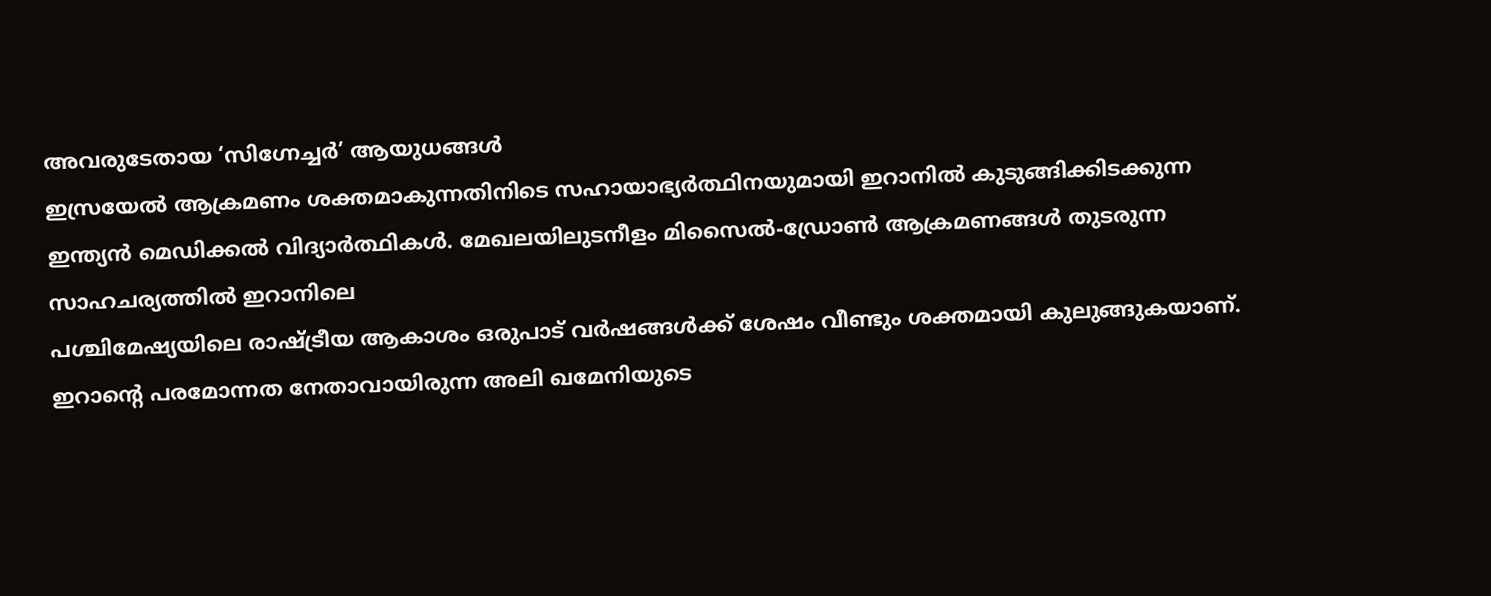അവരുടേതായ ‘സിഗ്നേച്ചർ’ ആയുധങ്ങൾ
ഇസ്രയേൽ ആക്രമണം ശക്തമാകുന്നതിനിടെ സഹായാഭ്യർത്ഥിനയുമായി ഇറാനിൽ കുടുങ്ങിക്കിടക്കുന്ന ഇന്ത്യൻ മെഡിക്കൽ വിദ്യാർത്ഥികൾ. മേഖലയിലുടനീളം മിസൈൽ-ഡ്രോൺ ആക്രമണങ്ങൾ തുടരുന്ന സാഹചര്യത്തിൽ ഇറാനിലെ
പശ്ചിമേഷ്യയിലെ രാഷ്ട്രീയ ആകാശം ഒരുപാട് വർഷങ്ങൾക്ക് ശേഷം വീണ്ടും ശക്തമായി കുലുങ്ങുകയാണ്. ഇറാന്റെ പരമോന്നത നേതാവായിരുന്ന അലി ഖമേനിയുടെ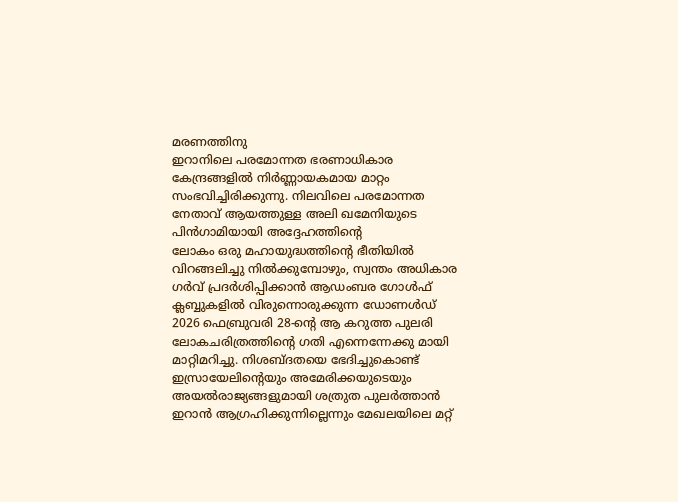മരണത്തിനു
ഇറാനിലെ പരമോന്നത ഭരണാധികാര കേന്ദ്രങ്ങളിൽ നിർണ്ണായകമായ മാറ്റം സംഭവിച്ചിരിക്കുന്നു. നിലവിലെ പരമോന്നത നേതാവ് ആയത്തുള്ള അലി ഖമേനിയുടെ പിൻഗാമിയായി അദ്ദേഹത്തിന്റെ
ലോകം ഒരു മഹായുദ്ധത്തിന്റെ ഭീതിയിൽ വിറങ്ങലിച്ചു നിൽക്കുമ്പോഴും, സ്വന്തം അധികാര ഗർവ് പ്രദർശിപ്പിക്കാൻ ആഡംബര ഗോൾഫ് ക്ലബ്ബുകളിൽ വിരുന്നൊരുക്കുന്ന ഡോണൾഡ്
2026 ഫെബ്രുവരി 28-ന്റെ ആ കറുത്ത പുലരി ലോകചരിത്രത്തിന്റെ ഗതി എന്നെന്നേക്കു മായി മാറ്റിമറിച്ചു. നിശബ്ദതയെ ഭേദിച്ചുകൊണ്ട് ഇസ്രായേലിന്റെയും അമേരിക്കയുടെയും
അയൽരാജ്യങ്ങളുമായി ശത്രുത പുലർത്താൻ ഇറാൻ ആഗ്രഹിക്കുന്നില്ലെന്നും മേഖലയിലെ മറ്റ്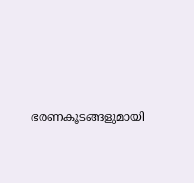ഭരണകൂടങ്ങളുമായി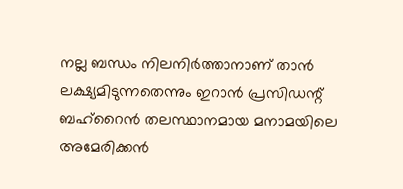നല്ല ബന്ധം നിലനിർത്താനാണ് താൻ ലക്ഷ്യമിടുന്നതെന്നും ഇറാൻ പ്രസിഡന്റ്
ബഹ്റൈൻ തലസ്ഥാനമായ മനാമയിലെ അമേരിക്കൻ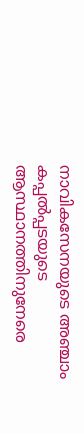നാവികസേനയുടെ അഞ്ചാം കപ്പൽപ്പടയുടെ ആസ്ഥാനത്തിനുനേരെ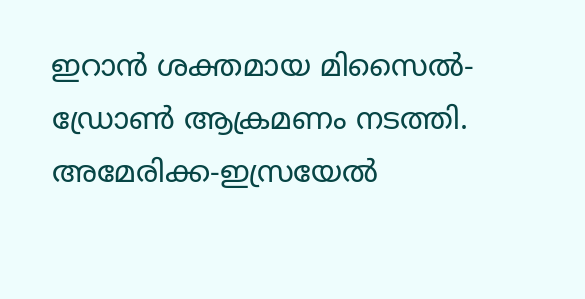ഇറാൻ ശക്തമായ മിസൈൽ-ഡ്രോൺ ആക്രമണം നടത്തി. അമേരിക്ക-ഇസ്രയേൽ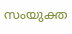സംയുക്ത